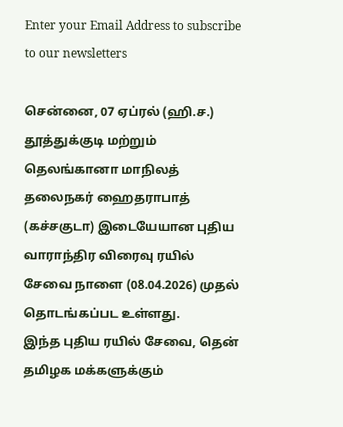Enter your Email Address to subscribe to our newsletters

சென்னை, 07 ஏப்ரல் (ஹி.ச.)
தூத்துக்குடி மற்றும் தெலங்கானா மாநிலத் தலைநகர் ஹைதராபாத் (கச்சகுடா) இடையேயான புதிய வாராந்திர விரைவு ரயில் சேவை நாளை (08.04.2026) முதல் தொடங்கப்பட உள்ளது.
இந்த புதிய ரயில் சேவை, தென் தமிழக மக்களுக்கும்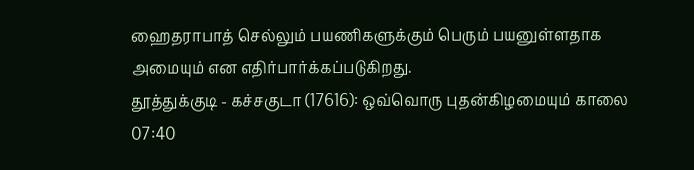ஹைதராபாத் செல்லும் பயணிகளுக்கும் பெரும் பயனுள்ளதாக அமையும் என எதிர்பார்க்கப்படுகிறது.
தூத்துக்குடி - கச்சகுடா (17616): ஒவ்வொரு புதன்கிழமையும் காலை 07:40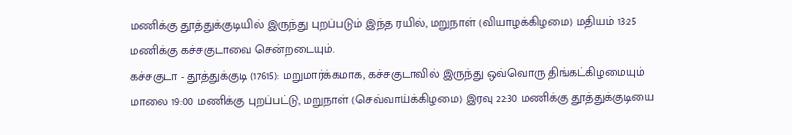மணிக்கு தூத்துக்குடியில் இருந்து புறப்படும் இந்த ரயில், மறுநாள் (வியாழக்கிழமை) மதியம் 13:25 மணிக்கு கச்சகுடாவை சென்றடையும்.
கச்சகுடா - தூத்துக்குடி (17615): மறுமார்க்கமாக, கச்சகுடாவில் இருந்து ஒவ்வொரு திங்கட்கிழமையும் மாலை 19:00 மணிக்கு புறப்பட்டு, மறுநாள் (செவ்வாய்க்கிழமை) இரவு 22:30 மணிக்கு தூத்துக்குடியை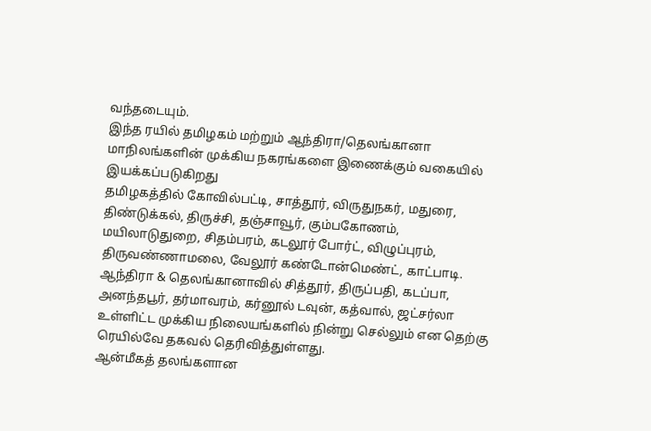வந்தடையும்.
இந்த ரயில் தமிழகம் மற்றும் ஆந்திரா/தெலங்கானா மாநிலங்களின் முக்கிய நகரங்களை இணைக்கும் வகையில் இயக்கப்படுகிறது
தமிழகத்தில் கோவில்பட்டி, சாத்தூர், விருதுநகர், மதுரை, திண்டுக்கல், திருச்சி, தஞ்சாவூர், கும்பகோணம், மயிலாடுதுறை, சிதம்பரம், கடலூர் போர்ட், விழுப்புரம், திருவண்ணாமலை, வேலூர் கண்டோன்மெண்ட், காட்பாடி.
ஆந்திரா & தெலங்கானாவில் சித்தூர், திருப்பதி, கடப்பா, அனந்தபூர், தர்மாவரம், கர்னூல் டவுன், கத்வால், ஜட்சர்லா உள்ளிட்ட முக்கிய நிலையங்களில் நின்று செல்லும் என தெற்கு ரெயில்வே தகவல் தெரிவித்துள்ளது.
ஆன்மீகத் தலங்களான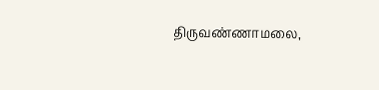திருவண்ணாமலை,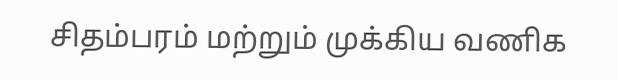சிதம்பரம் மற்றும் முக்கிய வணிக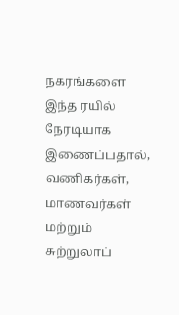நகரங்களை இந்த ரயில் நேரடியாக இணைப்பதால், வணிகர்கள், மாணவர்கள் மற்றும் சுற்றுலாப்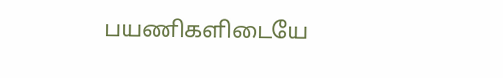பயணிகளிடையே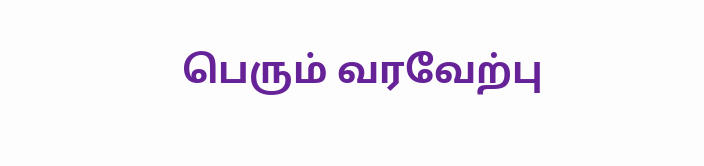பெரும் வரவேற்பு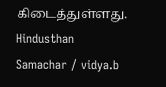கிடைத்துள்ளது.
Hindusthan Samachar / vidya.b